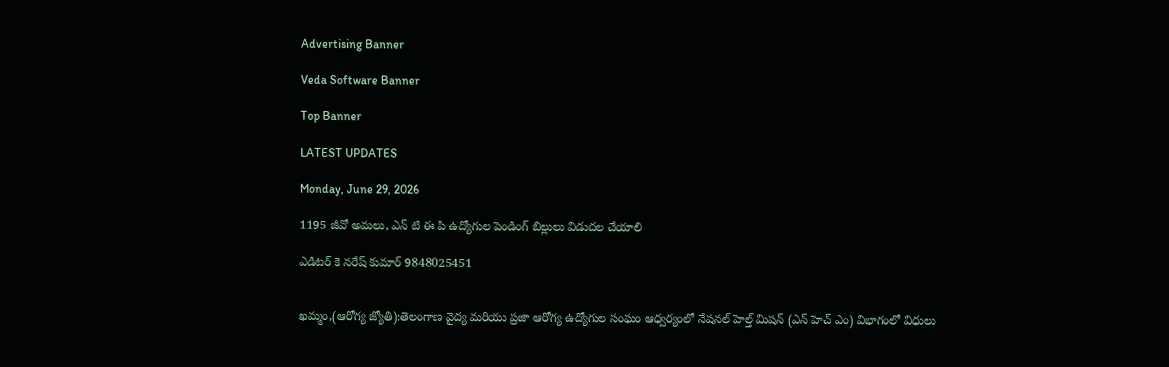Advertising Banner

Veda Software Banner

Top Banner

LATEST UPDATES

Monday, June 29, 2026

1195 జీవో అమలు, ఎన్ టి ఈ పి ఉద్యోగుల పెండింగ్ బిల్లులు విడుదల చేయాలి

ఎడిటర్ కె నరేష్ కుమార్ 9848025451


ఖమ్మం,(ఆరోగ్య జ్యోతి):తెలంగాణ వైద్య మరియు ప్రజా ఆరోగ్య ఉద్యోగుల సంఘం ఆధ్వర్యంలో నేషనల్ హెల్త్ మిషన్ (ఎన్ హెచ్ ఎం) విభాగంలో విధులు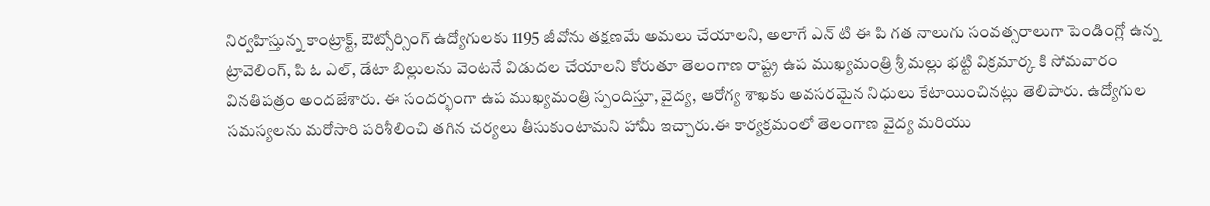నిర్వహిస్తున్న కాంట్రాక్ట్, ఔట్సోర్సింగ్ ఉద్యోగులకు 1195 జీవోను తక్షణమే అమలు చేయాలని, అలాగే ఎన్ టి ఈ పి గత నాలుగు సంవత్సరాలుగా పెండింగ్లో ఉన్న ట్రావెలింగ్, పి ఓ ఎల్, డేటా బిల్లులను వెంటనే విడుదల చేయాలని కోరుతూ తెలంగాణ రాష్ట్ర ఉప ముఖ్యమంత్రి శ్రీ మల్లు భట్టి విక్రమార్క కి సోమవారం వినతిపత్రం అందజేశారు. ఈ సందర్భంగా ఉప ముఖ్యమంత్రి స్పందిస్తూ, వైద్య, ఆరోగ్య శాఖకు అవసరమైన నిధులు కేటాయించినట్లు తెలిపారు. ఉద్యోగుల సమస్యలను మరోసారి పరిశీలించి తగిన చర్యలు తీసుకుంటామని హామీ ఇచ్చారు.ఈ కార్యక్రమంలో తెలంగాణ వైద్య మరియు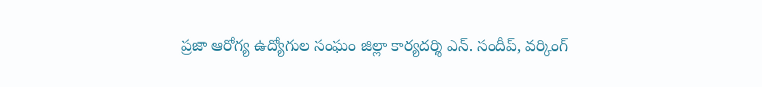ప్రజా ఆరోగ్య ఉద్యోగుల సంఘం జిల్లా కార్యదర్శి ఎన్. సందీప్, వర్కింగ్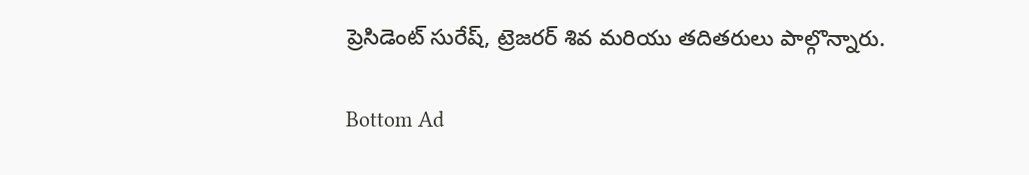ప్రెసిడెంట్ సురేష్, ట్రెజరర్ శివ మరియు తదితరులు పాల్గొన్నారు.

Bottom Ad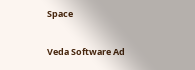Space

Veda Software Ad